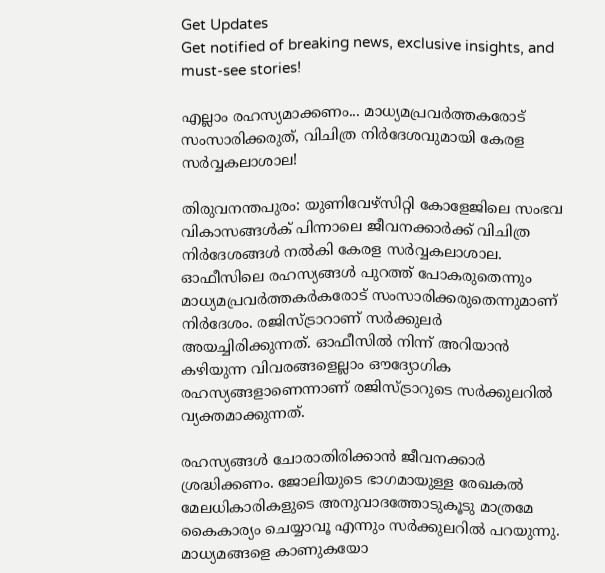Get Updates
Get notified of breaking news, exclusive insights, and must-see stories!

എല്ലാം രഹസ്യമാക്കണം... മാധ്യമപ്രവർത്തകരോട് സംസാരിക്കരുത്, വിചിത്ര നിർദേശവുമായി കേരള സർവ്വകലാശാല!

തിരുവനന്തപുരം: യുണിവേഴ്സിറ്റി കോളേജിലെ സംഭവ വികാസങ്ങൾക് പിന്നാലെ ജീവനക്കാർക്ക് വിചിത്ര നിർദേശങ്ങൾ നൽകി കേരള സർവ്വകലാശാല. ഓഫീസിലെ രഹസ്യങ്ങൾ പുറത്ത് പോകരുതെന്നും മാധ്യമപ്രവർത്തകർകരോട് സംസാരിക്കരുതെന്നുമാണ് നിർദേശം. രജിസ്ട്രാറാണ് സർക്കുലർ അയച്ചിരിക്കുന്നത്. ഓഫീസിൽ നിന്ന് അറിയാൻ കഴിയുന്ന വിവരങ്ങളെല്ലാം ഔദ്യോഗിക രഹസ്യങ്ങളാണെന്നാണ് രജിസ്ട്രാറുടെ സർ‌ക്കുലറിൽ വ്യക്തമാക്കുന്നത്.

രഹസ്യങ്ങൾ ചോരാതിരിക്കാൻ ജീവനക്കാർ ശ്രദ്ധിക്കണം. ജോലിയുടെ ഭാഗമായുള്ള രേഖകൽ മേലധികാരികളുടെ അനുവാദത്തോടുകൂടു മാത്രമേ കൈകാര്യം ചെയ്യാവൂ എന്നും സർക്കുലറിൽ പറയുന്നു. മാധ്യമങ്ങളെ കാണുകയോ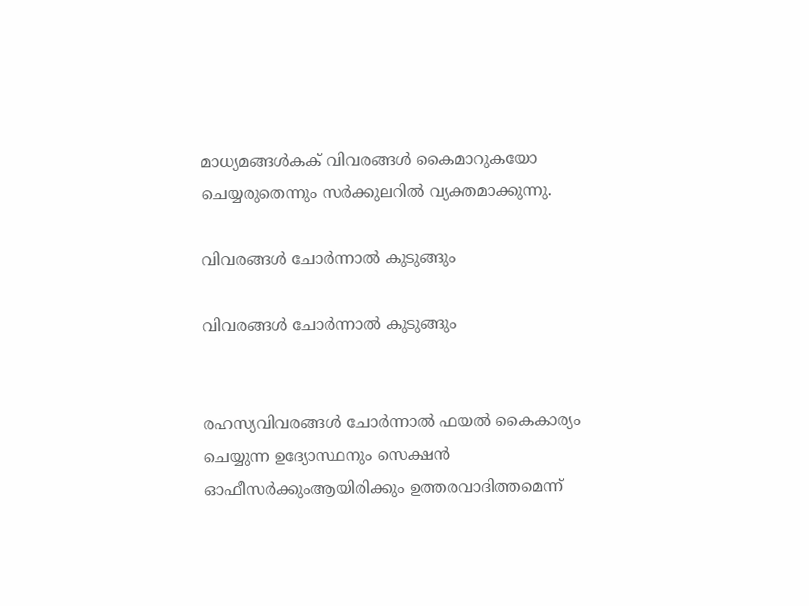മാധ്യമങ്ങൾകക് വിവരങ്ങൾ കൈമാറുകയോ ചെയ്യരുതെന്നും സർക്കുലറിൽ വ്യക്തമാക്കുന്നു.

വിവരങ്ങൾ ചോർന്നാൽ കുടുങ്ങും

വിവരങ്ങൾ ചോർന്നാൽ കുടുങ്ങും


രഹസ്യവിവരങ്ങൾ ചോർന്നാൽ‌ ഫയൽ കൈകാര്യം ചെയ്യുന്ന ഉദ്യോസ്ഥനും സെക്ഷൻ ഓഫീസർക്കുംആയിരിക്കും ഉത്തരവാദിത്തമെന്ന്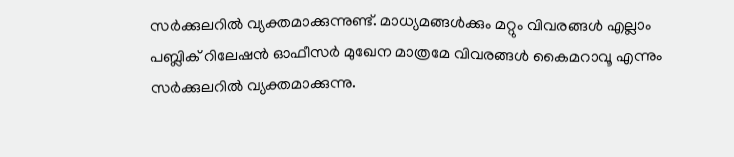സർക്കുലറിൽ വ്യക്തമാക്കുന്നുണ്ട്. മാധ്യമങ്ങൾക്കും മറ്റും വിവരങ്ങൾ എല്ലാം പബ്ലിക് റിലേഷൻ ഓഫീസർ മുഖേന മാത്രമേ വിവരങ്ങൾ കൈമറാവൂ എന്നും സർക്കുലറിൽ വ്യക്തമാക്കുന്നു.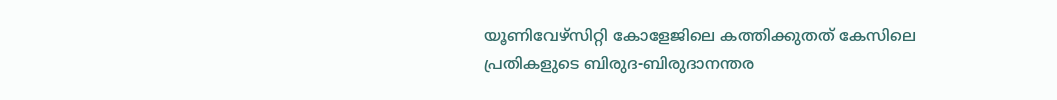യൂണിവേഴ്സിറ്റി കോളേജിലെ കത്തിക്കുതത് കേസിലെ പ്രതികളുടെ ബിരുദ-ബിരുദാനന്തര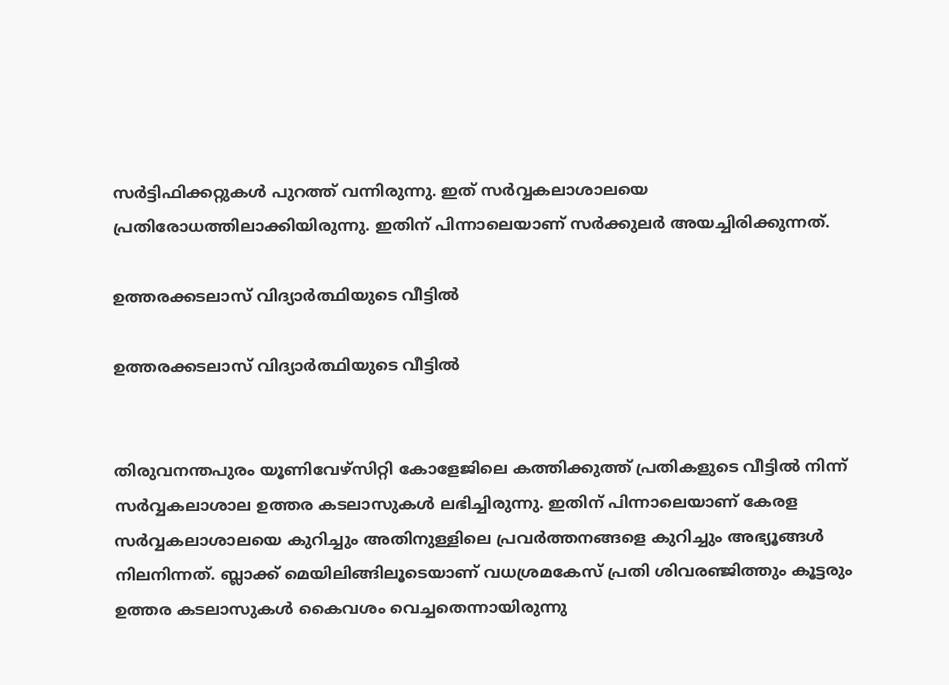സർട്ടിഫിക്കറ്റുകൾ പുറത്ത് വന്നിരുന്നു. ഇത് സർവ്വകലാശാലയെ പ്രതിരോധത്തിലാക്കിയിരുന്നു. ഇതിന് പിന്നാലെയാണ് സർക്കുലർ അയച്ചിരിക്കുന്നത്.

ഉത്തരക്കടലാസ് വിദ്യാർത്ഥിയുടെ വീട്ടിൽ

ഉത്തരക്കടലാസ് വിദ്യാർത്ഥിയുടെ വീട്ടിൽ


തിരുവനന്തപുരം യൂണിവേഴ്സിറ്റി കോളേജിലെ കത്തിക്കുത്ത് പ്രതികളുടെ വീട്ടിൽ നിന്ന് സർവ്വകലാശാല ഉത്തര കടലാസുകൾ ലഭിച്ചിരുന്നു. ഇതിന് പിന്നാലെയാണ് കേരള സർവ്വകലാശാലയെ കുറിച്ചും അതിനുള്ളിലെ പ്രവർത്തനങ്ങളെ കുറിച്ചും അഭ്യൂങ്ങൾ നിലനിന്നത്. ബ്ലാക്ക് മെയിലിങ്ങിലൂടെയാണ് വധശ്രമകേസ് പ്രതി ശിവരഞ്ജിത്തും കൂട്ടരും ഉത്തര കടലാസുകൾ കൈവശം വെച്ചതെന്നായിരുന്നു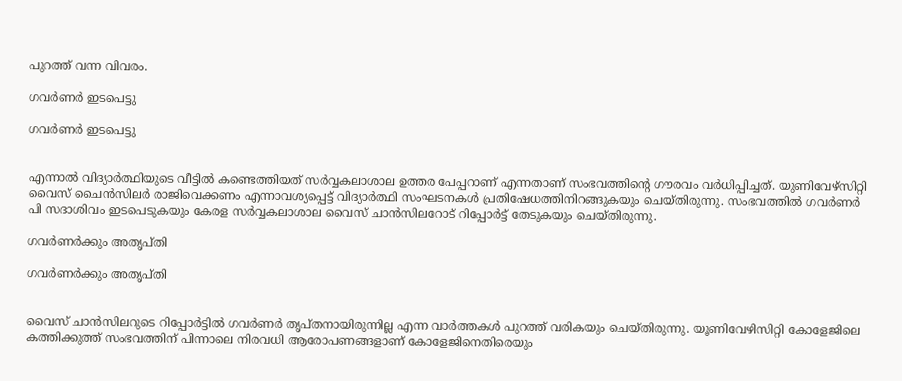പുറത്ത് വന്ന വിവരം.

ഗവർണർ ഇടപെട്ടു

ഗവർണർ ഇടപെട്ടു


എന്നാൽ വിദ്യാർത്ഥിയുടെ വീട്ടിൽ കണ്ടെത്തിയത് സർവ്വകലാശാല ഉത്തര പേപ്പറാണ് എന്നതാണ് സംഭവത്തിന്റെ ഗൗരവം വർധിപ്പിച്ചത്. യുണിവേഴ്സിറ്റി വൈസ് ചൈൻസിലർ രാജിവെക്കണം എന്നാവശ്യപ്പെട്ട് വിദ്യാർത്ഥി സംഘടനകൾ പ്രതിഷേധത്തിനിറങ്ങുകയും ചെയ്തിരുന്നു. സംഭവത്തിൽ ഗവർണർ പി സദാശിവം ഇടപെടുകയും കേരള സർവ്വകലാശാല വൈസ് ചാൻസിലറോട് റിപ്പോർട്ട് തേടുകയും ചെയ്തിരുന്നു.

ഗവർണർക്കും അതൃപ്തി

ഗവർണർക്കും അതൃപ്തി


വൈസ് ചാൻസിലറുടെ റിപ്പോർട്ടിൽ ഗവർ‌ണർ തൃപ്തനായിരുന്നില്ല എന്ന വാർത്തകൾ പുറത്ത് വരികയും ചെയ്തിരുന്നു. യൂണിവേഴിസിറ്റി കോളേജിലെ കത്തിക്കുത്ത് സംഭവത്തിന് പിന്നാലെ നിരവധി ആരോപണങ്ങളാണ് കോളേജിനെതിരെയും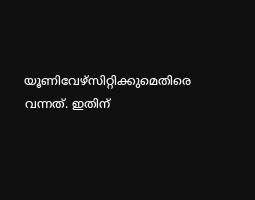യൂണിവേഴ്സിറ്റിക്കുമെതിരെ വന്നത്. ഇതിന്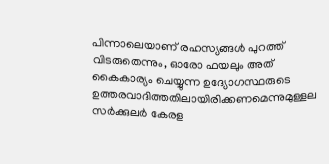പിന്നാലെയാണ് രഹസ്യങ്ങൾ പുറത്ത് വിടരുതെന്നും, ഓരോ ഫയലും അത് കൈകാര്യം ചെയ്യുന്ന ഉദ്യോഗസ്ഥരുടെ ഉത്തരവാദിത്തതിലായിരിക്കണമെന്നുമുള്ളല സർക്കുലർ കേരള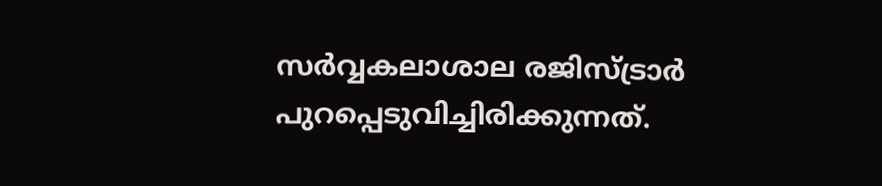സർവ്വകലാശാല രജിസ്ട്രാർ പുറപ്പെടുവിച്ചിരിക്കുന്നത്.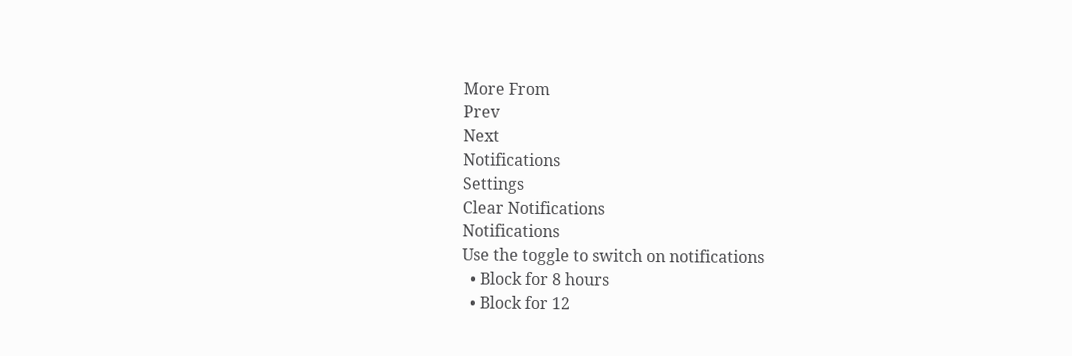More From
Prev
Next
Notifications
Settings
Clear Notifications
Notifications
Use the toggle to switch on notifications
  • Block for 8 hours
  • Block for 12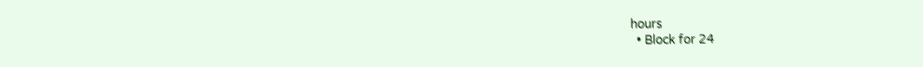hours
  • Block for 24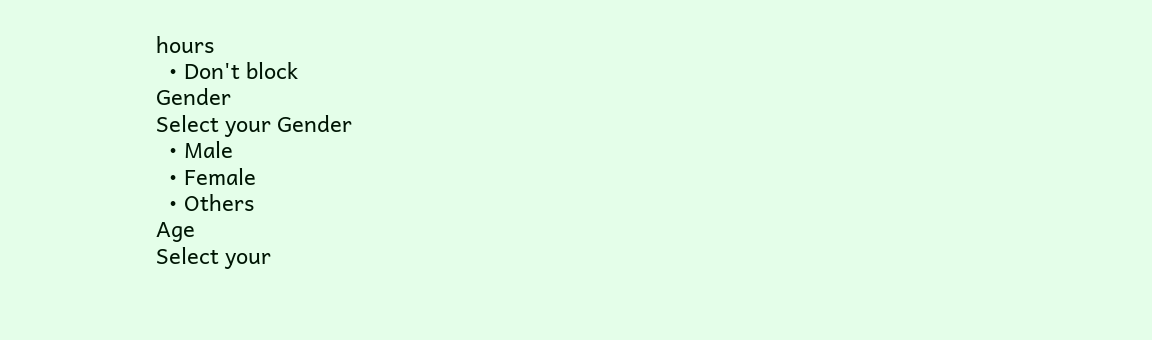hours
  • Don't block
Gender
Select your Gender
  • Male
  • Female
  • Others
Age
Select your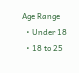Age Range
  • Under 18
  • 18 to 25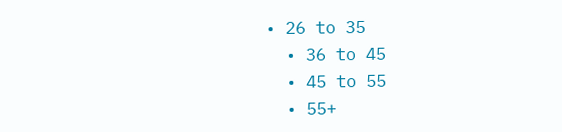• 26 to 35
  • 36 to 45
  • 45 to 55
  • 55+